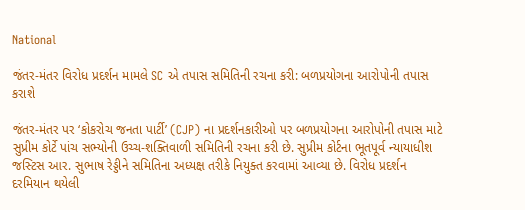National

જંતર-મંતર વિરોધ પ્રદર્શન મામલે SC એ તપાસ સમિતિની રચના કરી: બળપ્રયોગના આરોપોની તપાસ કરાશે

જંતર-મંતર પર ‘કોકરોચ જનતા પાર્ટી’ (CJP) ના પ્રદર્શનકારીઓ પર બળપ્રયોગના આરોપોની તપાસ માટે સુપ્રીમ કોર્ટે પાંચ સભ્યોની ઉચ્ચ-શક્તિવાળી સમિતિની રચના કરી છે. સુપ્રીમ કોર્ટના ભૂતપૂર્વ ન્યાયાધીશ જસ્ટિસ આર. સુભાષ રેડ્ડીને સમિતિના અધ્યક્ષ તરીકે નિયુક્ત કરવામાં આવ્યા છે. વિરોધ પ્રદર્શન દરમિયાન થયેલી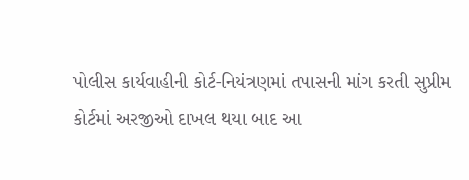પોલીસ કાર્યવાહીની કોર્ટ-નિયંત્રણમાં તપાસની માંગ કરતી સુપ્રીમ કોર્ટમાં અરજીઓ દાખલ થયા બાદ આ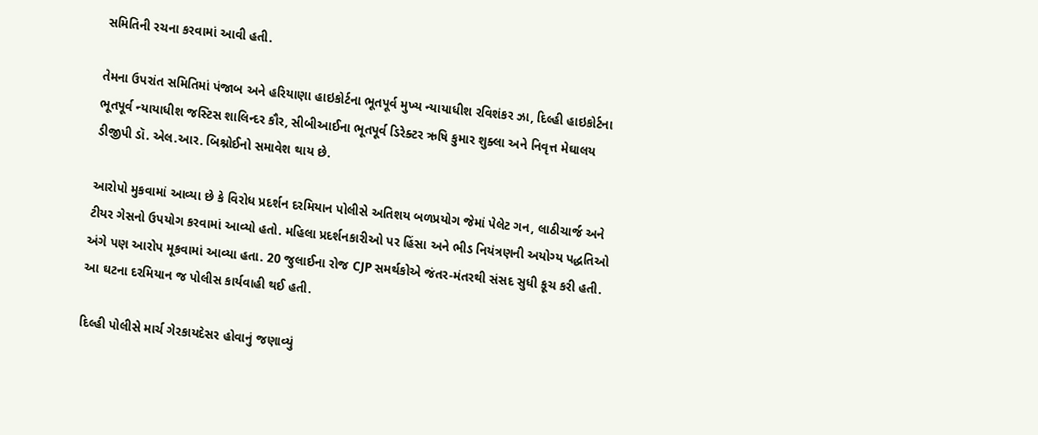સમિતિની રચના કરવામાં આવી હતી.

તેમના ઉપરાંત સમિતિમાં પંજાબ અને હરિયાણા હાઇકોર્ટના ભૂતપૂર્વ મુખ્ય ન્યાયાધીશ રવિશંકર ઝા, દિલ્હી હાઇકોર્ટના ભૂતપૂર્વ ન્યાયાધીશ જસ્ટિસ શાલિન્દર કૌર, સીબીઆઈના ભૂતપૂર્વ ડિરેક્ટર ઋષિ કુમાર શુક્લા અને નિવૃત્ત મેઘાલય ડીજીપી ડૉ. એલ.આર. બિશ્નોઈનો સમાવેશ થાય છે.

આરોપો મુકવામાં આવ્યા છે કે વિરોધ પ્રદર્શન દરમિયાન પોલીસે અતિશય બળપ્રયોગ જેમાં પેલેટ ગન, લાઠીચાર્જ અને ટીયર ગેસનો ઉપયોગ કરવામાં આવ્યો હતો. મહિલા પ્રદર્શનકારીઓ પર હિંસા અને ભીડ નિયંત્રણની અયોગ્ય પદ્ધતિઓ અંગે પણ આરોપ મૂકવામાં આવ્યા હતા. 20 જુલાઈના રોજ CJP સમર્થકોએ જંતર-મંતરથી સંસદ સુધી કૂચ કરી હતી. આ ઘટના દરમિયાન જ પોલીસ કાર્યવાહી થઈ હતી.

દિલ્હી પોલીસે માર્ચ ગેરકાયદેસર હોવાનું જણાવ્યું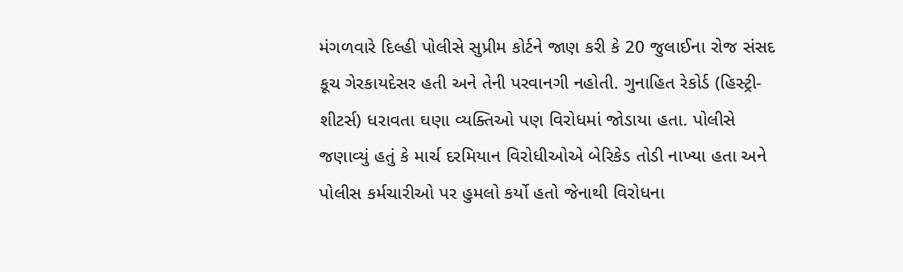મંગળવારે દિલ્હી પોલીસે સુપ્રીમ કોર્ટને જાણ કરી કે 20 જુલાઈના રોજ સંસદ કૂચ ગેરકાયદેસર હતી અને તેની પરવાનગી નહોતી. ગુનાહિત રેકોર્ડ (હિસ્ટ્રી-શીટર્સ) ધરાવતા ઘણા વ્યક્તિઓ પણ વિરોધમાં જોડાયા હતા. પોલીસે જણાવ્યું હતું કે માર્ચ દરમિયાન વિરોધીઓએ બેરિકેડ તોડી નાખ્યા હતા અને પોલીસ કર્મચારીઓ પર હુમલો કર્યો હતો જેનાથી વિરોધના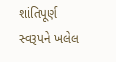શાંતિપૂર્ણ સ્વરૂપને ખલેલ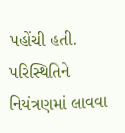પહોંચી હતી. પરિસ્થિતિને નિયંત્રણમાં લાવવા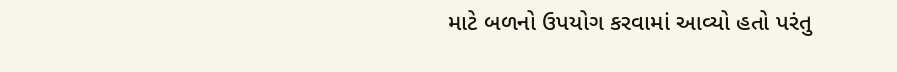માટે બળનો ઉપયોગ કરવામાં આવ્યો હતો પરંતુ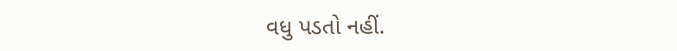વધુ પડતો નહીં.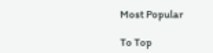Most Popular

To Top